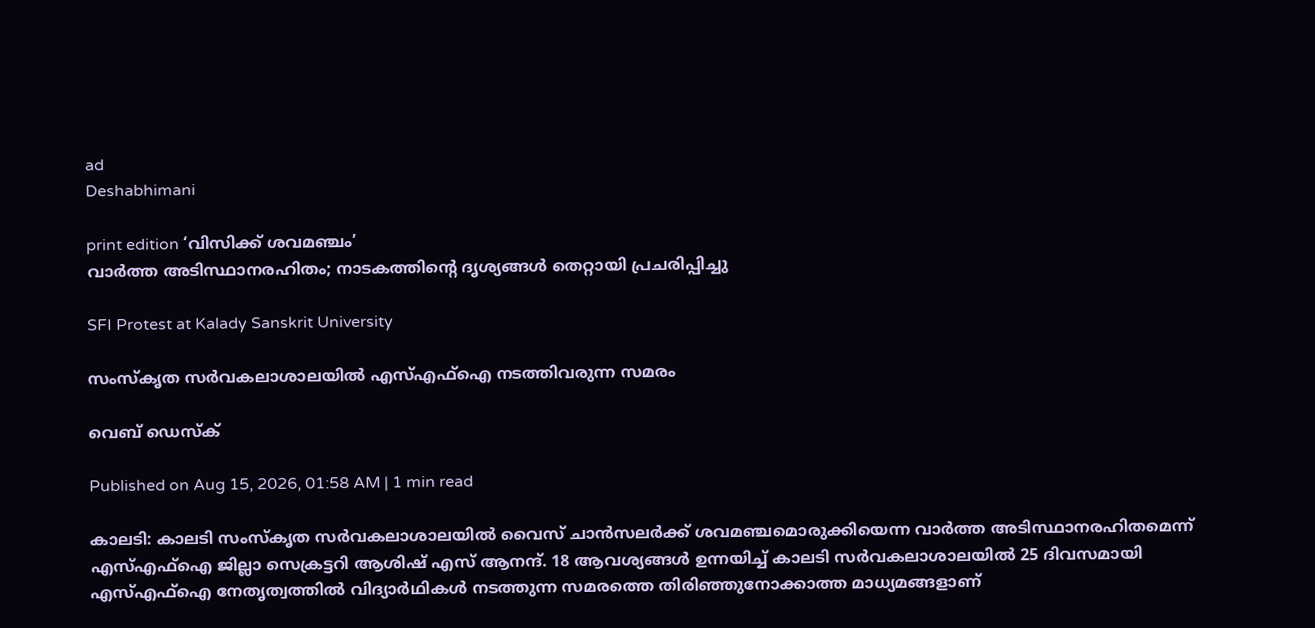ad
Deshabhimani

print edition ‘വിസിക്ക്‌ ശവമഞ്ചം’
വാർത്ത അടിസ്ഥാനരഹിതം; നാടകത്തിന്റെ ദൃശ്യങ്ങൾ തെറ്റായി പ്രചരിപ്പിച്ചു

SFI Protest at Kalady Sanskrit University

സംസ്കൃത സർവകലാശാലയിൽ എസ്എഫ്ഐ നടത്തിവരുന്ന സമരം

വെബ് ഡെസ്ക്

Published on Aug 15, 2026, 01:58 AM | 1 min read

കാലടി: കാലടി സംസ്‌കൃത സർവകലാശാലയിൽ വൈസ്‌ ചാൻസലർക്ക്‌ ശവമഞ്ചമൊരുക്കിയെന്ന വാര്‍ത്ത അടിസ്ഥാനരഹിതമെന്ന് എസ്എഫ്ഐ ജില്ലാ സെക്രട്ടറി ആശിഷ് എസ് ആനന്ദ്. 18 ആവശ്യങ്ങള്‍ ഉന്നയിച്ച്‌ കാലടി സര്‍വകലാശാലയില്‍ 25 ദിവസമായി എസ്എഫ്‌ഐ നേതൃത്വത്തിൽ വിദ്യാർഥികൾ നടത്തുന്ന സമരത്തെ തിരിഞ്ഞുനോക്കാത്ത മാധ്യമങ്ങളാണ്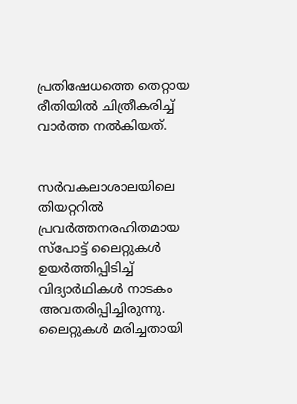പ്രതിഷേധത്തെ തെറ്റായ രീതിയില്‍ ചിത്രീകരിച്ച് വാര്‍ത്ത നല്‍കിയത്.


സർവകലാശാലയിലെ തിയറ്ററില്‍ പ്രവര്‍ത്തനരഹിതമായ സ്പോട്ട് ലൈറ്റുകള്‍ ഉയര്‍ത്തിപ്പിടിച്ച് വിദ്യാര്‍ഥികള്‍ നാടകം അവതരിപ്പിച്ചിരുന്നു. ലൈറ്റുകള്‍ മരിച്ചതായി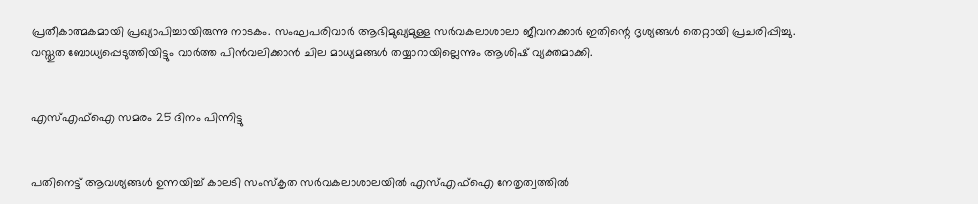പ്രതീകാത്മകമായി പ്രഖ്യാപിച്ചായിരുന്നു നാടകം. സംഘപരിവാര്‍ ആഭിമുഖ്യമുള്ള സര്‍വകലാശാലാ ജീവനക്കാര്‍ ഇതിന്റെ ദൃശ്യങ്ങള്‍ തെറ്റായി പ്രചരിപ്പിച്ചു. വസ്തുത ബോധ്യപ്പെടുത്തിയിട്ടും വാര്‍ത്ത പിന്‍വലിക്കാന്‍ ചില മാധ്യമങ്ങള്‍ തയ്യാറായില്ലെന്നും ആശിഷ് വ്യക്തമാക്കി.


എസ്എഫ്ഐ സമരം 25 ദിനം പിന്നിട്ടു


പതിനെട്ട്‌ ആവശ്യങ്ങൾ ഉന്നയിച്ച് കാലടി സംസ്കൃത സർവകലാശാലയിൽ എസ്എഫ്ഐ നേതൃത്വത്തിൽ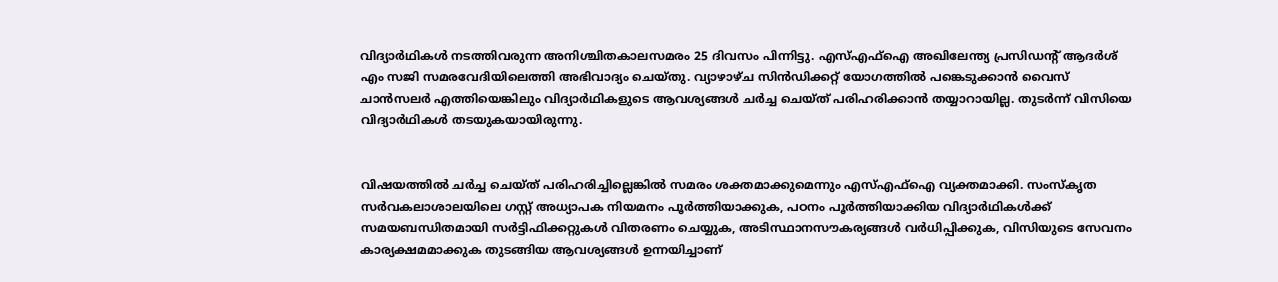വിദ്യാർഥികൾ നടത്തിവരുന്ന അനിശ്ചിതകാലസമരം 25 ദിവസം പിന്നിട്ടു. എസ്എഫ്ഐ അഖിലേന്ത്യ പ്രസിഡന്റ്‌ ആദർശ് എം സജി സമരവേദിയിലെത്തി അഭിവാദ്യം ചെയ്‌തു. വ്യാഴാഴ്‌ച സിൻഡിക്കറ്റ്‌ യോഗത്തിൽ പങ്കെടുക്കാൻ വൈസ്‌ ചാൻസലർ എത്തിയെങ്കിലും വിദ്യാർഥികളുടെ ആവശ്യങ്ങൾ ചർച്ച ചെയ്‌ത്‌ പരിഹരിക്കാൻ തയ്യാറായില്ല. തുടർന്ന്‌ വിസിയെ വിദ്യാർഥികൾ തടയുകയായിരുന്നു.


വിഷയത്തിൽ ചർച്ച ചെയ്‌ത്‌ പരിഹരിച്ചില്ലെങ്കിൽ സമരം ശക്തമാക്കുമെന്നും എസ്‌എഫ്‌ഐ വ്യക്തമാക്കി. സംസ്കൃത സർവകലാശാലയിലെ ഗസ്റ്റ് അധ്യാപക നിയമനം പൂർത്തിയാക്കുക, പഠനം പൂർത്തിയാക്കിയ വിദ്യാർഥികൾക്ക് സമയബന്ധിതമായി സർട്ടിഫിക്കറ്റുകൾ വിതരണം ചെയ്യുക, അടിസ്ഥാനസൗകര്യങ്ങൾ വർധിപ്പിക്കുക, വിസിയുടെ സേവനം കാര്യക്ഷമമാക്കുക തുടങ്ങിയ ആവശ്യങ്ങൾ ഉന്നയിച്ചാണ്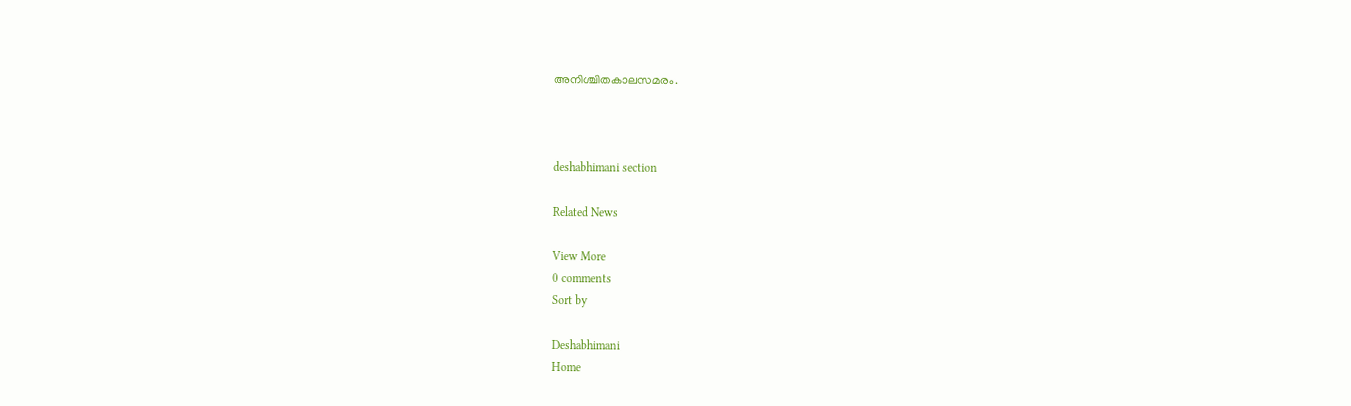അനിശ്ചിതകാലസമരം.



deshabhimani section

Related News

View More
0 comments
Sort by

Deshabhimani
Home